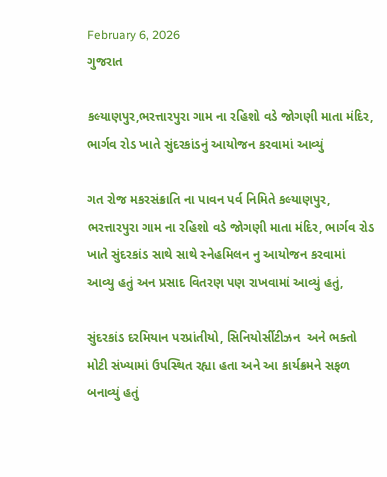February 6, 2026
ગુજરાત

કલ્યાણપુર,ભરત્તારપુરા ગામ ના રહિશો વડે જોગણી માતા મંદિર, ભાર્ગવ રોડ ખાતે સુંદરકાંડનું આયોજન કરવામાં આવ્યું

ગત રોજ મકરસંક્રાતિ ના પાવન પર્વ નિમિતે કલ્યાણપુર, ભરત્તારપુરા ગામ ના રહિશો વડે જોગણી માતા મંદિર, ભાર્ગવ રોડ ખાતે સુંદરકાંડ સાથે સાથે સ્નેહમિલન નુ આયોજન કરવામાં આવ્યુ હતું અન પ્રસાદ વિતરણ પણ રાખવામાં આવ્યું હતું,

સુંદરકાંડ દરમિયાન પરપ્રાંતીયો, સિનિયોર્સીટીઝન  અને ભક્તો મોટી સંખ્યામાં ઉપસ્થિત રહ્યા હતા અને આ કાર્યક્રમને સફળ બનાવ્યું હતું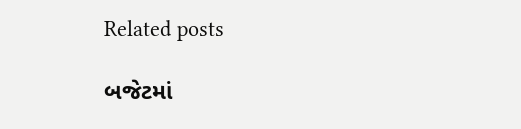Related posts

બજેટમાં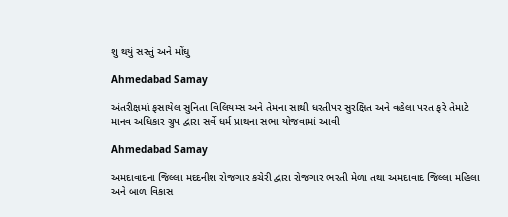શુ થયું સસ્તું અને મોંઘુ

Ahmedabad Samay

અંતરીક્ષમાં ફસાયેલ સુનિતા વિલિયમ્સ અને તેમના સાથી ધરતીપર સુરક્ષિત અને વહેલા પરત ફરે તેમાટે માનવ અધિકાર ગ્રુપ દ્વારા સર્વે ધર્મ પ્રાથના સભા યોજવામાં આવી

Ahmedabad Samay

અમદાવાદના જિલ્લા મદદનીશ રોજગાર કચેરી દ્વારા રોજગાર ભરતી મેળા તથા અમદાવાદ જિલ્લા મહિલા અને બાળ વિકાસ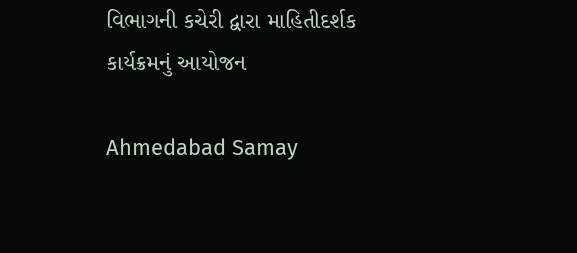વિભાગની કચેરી દ્વારા માહિતીદર્શક કાર્યક્રમનું આયોજન

Ahmedabad Samay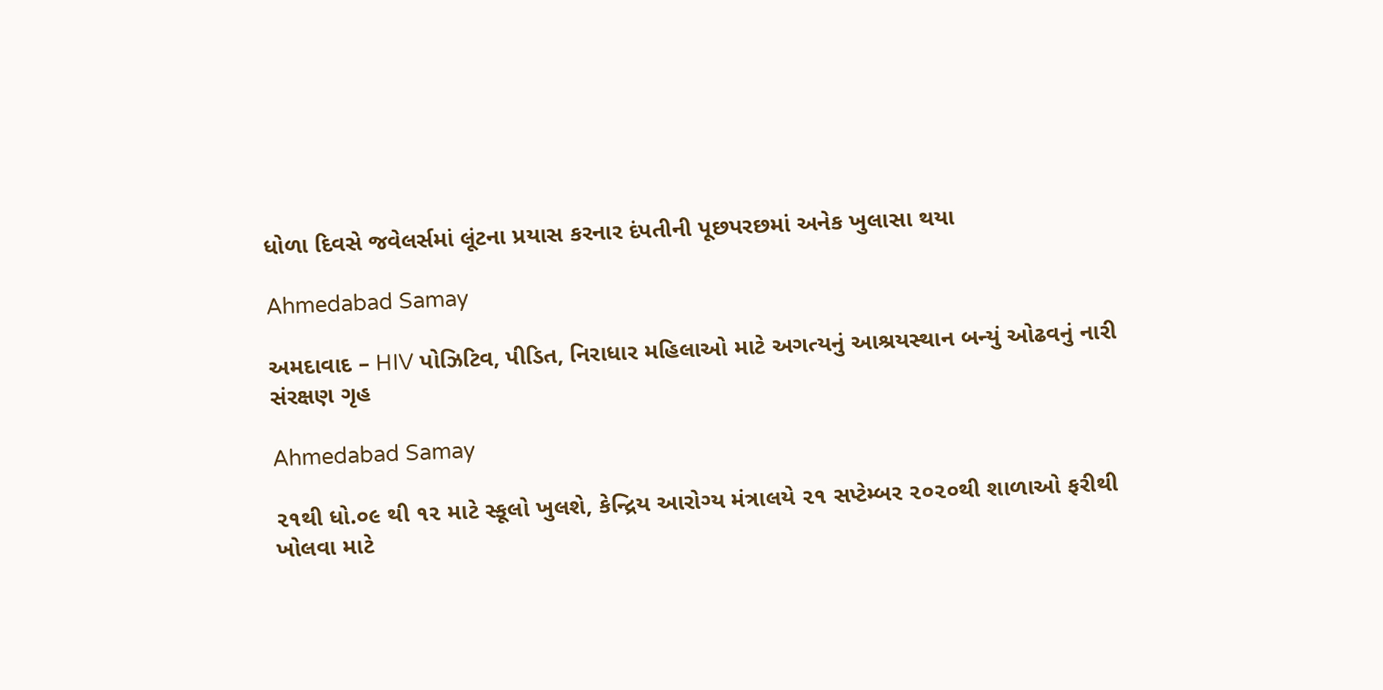ધોળા દિવસે જવેલર્સમાં લૂંટના પ્રયાસ કરનાર દંપતીની પૂછપરછમાં અનેક ખુલાસા થયા

Ahmedabad Samay

અમદાવાદ – HIV પોઝિટિવ, પીડિત, નિરાધાર મહિલાઓ માટે અગત્યનું આશ્રયસ્થાન બન્યું ઓઢવનું નારી સંરક્ષણ ગૃહ

Ahmedabad Samay

૨૧થી ધો.૦૯ થી ૧૨ માટે સ્કૂલો ખુલશે, કેન્દ્રિય આરોગ્ય મંત્રાલયે ૨૧ સપ્ટેમ્બર ૨૦૨૦થી શાળાઓ ફરીથી ખોલવા માટે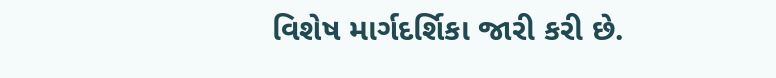વિશેષ માર્ગદર્શિકા જારી કરી છે.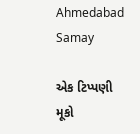Ahmedabad Samay

એક ટિપ્પણી મૂકો